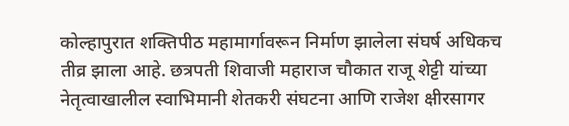कोल्हापुरात शक्तिपीठ महामार्गावरून निर्माण झालेला संघर्ष अधिकच तीव्र झाला आहे. छत्रपती शिवाजी महाराज चौकात राजू शेट्टी यांच्या नेतृत्वाखालील स्वाभिमानी शेतकरी संघटना आणि राजेश क्षीरसागर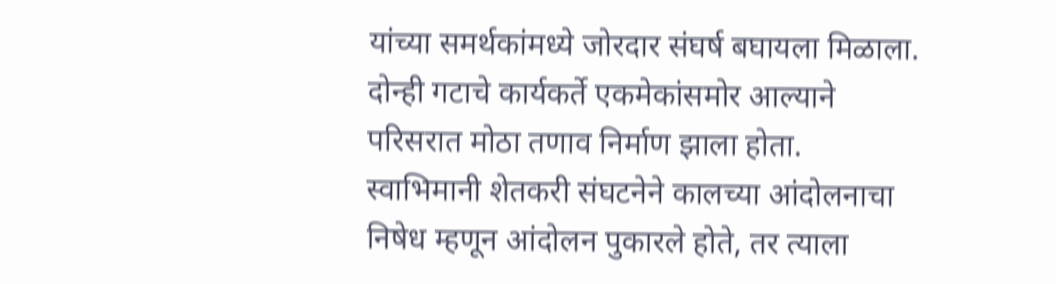यांच्या समर्थकांमध्ये जोरदार संघर्ष बघायला मिळाला. दोन्ही गटाचे कार्यकर्ते एकमेकांसमोर आल्याने परिसरात मोठा तणाव निर्माण झाला होता.
स्वाभिमानी शेतकरी संघटनेने कालच्या आंदोलनाचा निषेध म्हणून आंदोलन पुकारले होते, तर त्याला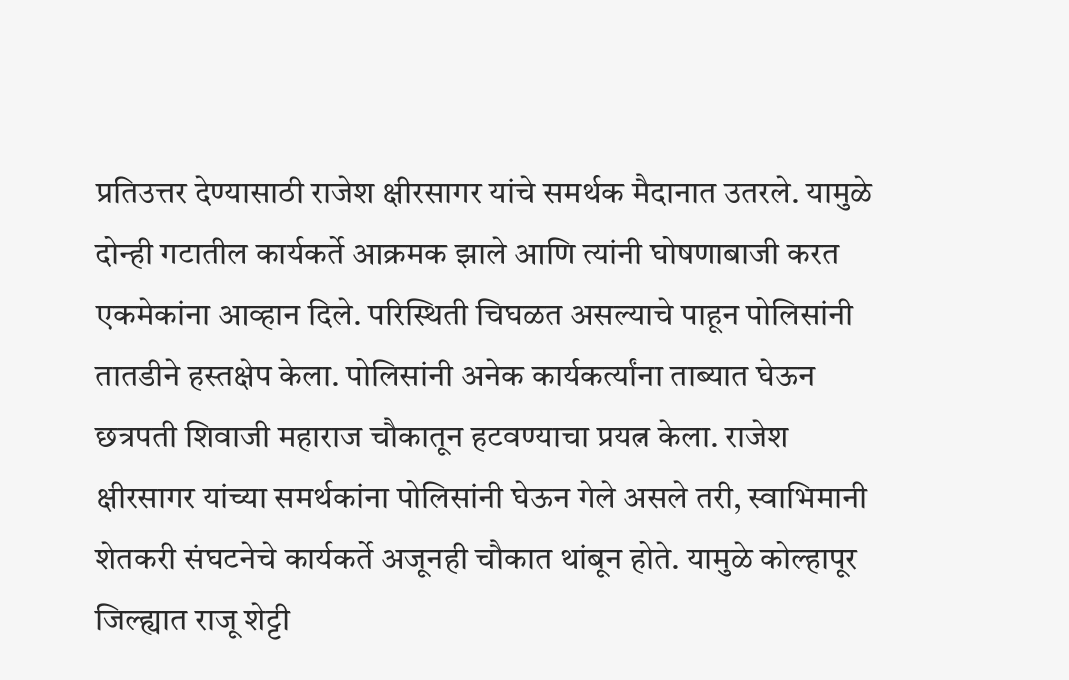प्रतिउत्तर देण्यासाठी राजेश क्षीरसागर यांचे समर्थक मैदानात उतरले. यामुळे दोन्ही गटातील कार्यकर्ते आक्रमक झाले आणि त्यांनी घोषणाबाजी करत एकमेकांना आव्हान दिले. परिस्थिती चिघळत असल्याचे पाहून पोलिसांनी तातडीने हस्तक्षेप केला. पोलिसांनी अनेक कार्यकर्त्यांना ताब्यात घेऊन छत्रपती शिवाजी महाराज चौकातून हटवण्याचा प्रयत्न केला. राजेश क्षीरसागर यांच्या समर्थकांना पोलिसांनी घेऊन गेले असले तरी, स्वाभिमानी शेतकरी संघटनेचे कार्यकर्ते अजूनही चौकात थांबून होते. यामुळे कोल्हापूर जिल्ह्यात राजू शेट्टी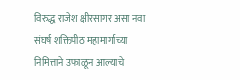विरुद्ध राजेश क्षीरसागर असा नवा संघर्ष शक्तिपीठ महामार्गाच्या निमित्ताने उफाळून आल्याचे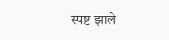स्पष्ट झाले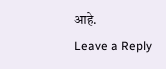आहे.
Leave a Reply